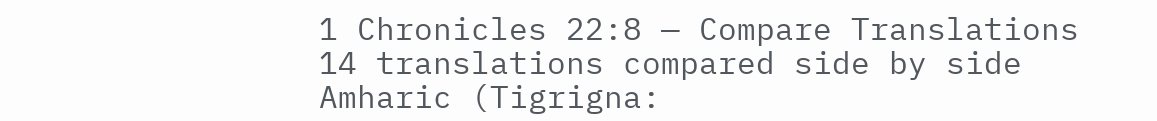1 Chronicles 22:8 — Compare Translations
14 translations compared side by side
Amharic (Tigrigna: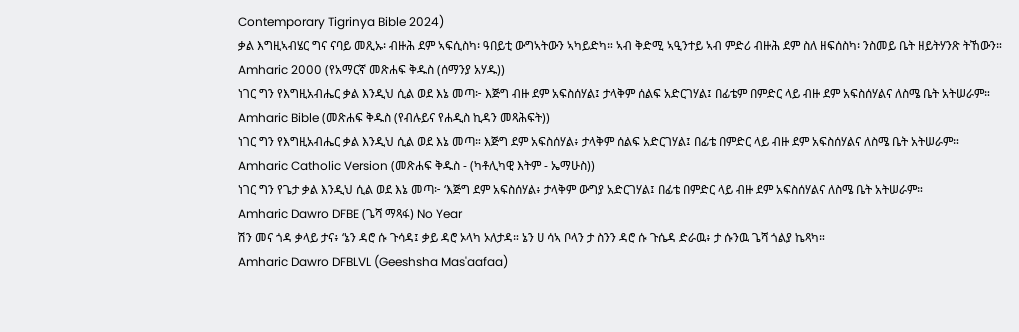Contemporary Tigrinya Bible 2024)
ቃል እግዚኣብሄር ግና ናባይ መጺኡ፡ ብዙሕ ደም ኣፍሲስካ፡ ዓበይቲ ውግኣትውን ኣካይድካ። ኣብ ቅድሚ ኣዒንተይ ኣብ ምድሪ ብዙሕ ደም ስለ ዘፍሰስካ፡ ንስመይ ቤት ዘይትሃንጽ ትኸውን።
Amharic 2000 (የአማርኛ መጽሐፍ ቅዱስ (ሰማንያ አሃዱ))
ነገር ግን የእግዚአብሔር ቃል እንዲህ ሲል ወደ እኔ መጣ፦ እጅግ ብዙ ደም አፍስሰሃል፤ ታላቅም ሰልፍ አድርገሃል፤ በፊቴም በምድር ላይ ብዙ ደም አፍስሰሃልና ለስሜ ቤት አትሠራም።
Amharic Bible (መጽሐፍ ቅዱስ (የብሉይና የሐዲስ ኪዳን መጻሕፍት))
ነገር ግን የእግዚአብሔር ቃል እንዲህ ሲል ወደ እኔ መጣ። እጅግ ደም አፍስሰሃል፥ ታላቅም ሰልፍ አድርገሃል፤ በፊቴ በምድር ላይ ብዙ ደም አፍስሰሃልና ለስሜ ቤት አትሠራም።
Amharic Catholic Version (መጽሐፍ ቅዱስ - (ካቶሊካዊ እትም - ኤማሁስ))
ነገር ግን የጌታ ቃል እንዲህ ሲል ወደ እኔ መጣ፦ ‘እጅግ ደም አፍስሰሃል፥ ታላቅም ውግያ አድርገሃል፤ በፊቴ በምድር ላይ ብዙ ደም አፍስሰሃልና ለስሜ ቤት አትሠራም።
Amharic Dawro DFBE (ጌሻ ማጻፋ) No Year
ሽን መና ጎዳ ቃላይ ታና፥ ‘ኔን ዳሮ ሱ ጉሳዳ፤ ቃይ ዳሮ ኦላካ ኦለታዳ። ኔን ሀ ሳኣ ቦላን ታ ስንን ዳሮ ሱ ጉሴዳ ድራዉ፥ ታ ሱንዉ ጌሻ ጎልያ ኬጻካ።
Amharic Dawro DFBLVL (Geeshsha Mas'aafaa)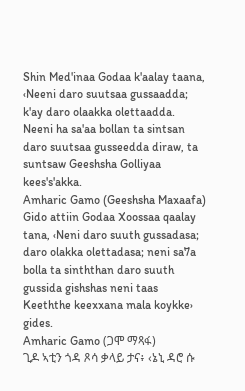Shin Med'inaa Godaa k'aalay taana, ‹Neeni daro suutsaa gussaadda; k'ay daro olaakka olettaadda. Neeni ha sa'aa bollan ta sintsan daro suutsaa gusseedda diraw, ta suntsaw Geeshsha Golliyaa kees's'akka.
Amharic Gamo (Geeshsha Maxaafa)
Gido attiin Godaa Xoossaa qaalay tana, ‹Neni daro suuth gussadasa; daro olakka olettadasa; neni sa7a bolla ta sinththan daro suuth gussida gishshas neni taas Keeththe keexxana mala koykke› gides.
Amharic Gamo (ጋሞ ማጻፋ)
ጊዶ ኣቲን ጎዳ ጾሳ ቃላይ ታና፥ ‹ኔኒ ዳሮ ሱ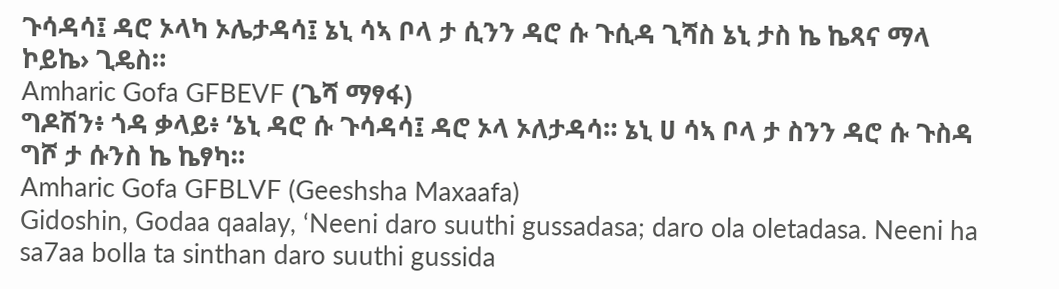ጉሳዳሳ፤ ዳሮ ኦላካ ኦሌታዳሳ፤ ኔኒ ሳኣ ቦላ ታ ሲንን ዳሮ ሱ ጉሲዳ ጊሻስ ኔኒ ታስ ኬ ኬጻና ማላ ኮይኬ› ጊዴስ።
Amharic Gofa GFBEVF (ጌሻ ማፃፋ)
ግዶሽን፥ ጎዳ ቃላይ፥ ‘ኔኒ ዳሮ ሱ ጉሳዳሳ፤ ዳሮ ኦላ ኦለታዳሳ። ኔኒ ሀ ሳኣ ቦላ ታ ስንን ዳሮ ሱ ጉስዳ ግሾ ታ ሱንስ ኬ ኬፃካ።
Amharic Gofa GFBLVF (Geeshsha Maxaafa)
Gidoshin, Godaa qaalay, ‘Neeni daro suuthi gussadasa; daro ola oletadasa. Neeni ha sa7aa bolla ta sinthan daro suuthi gussida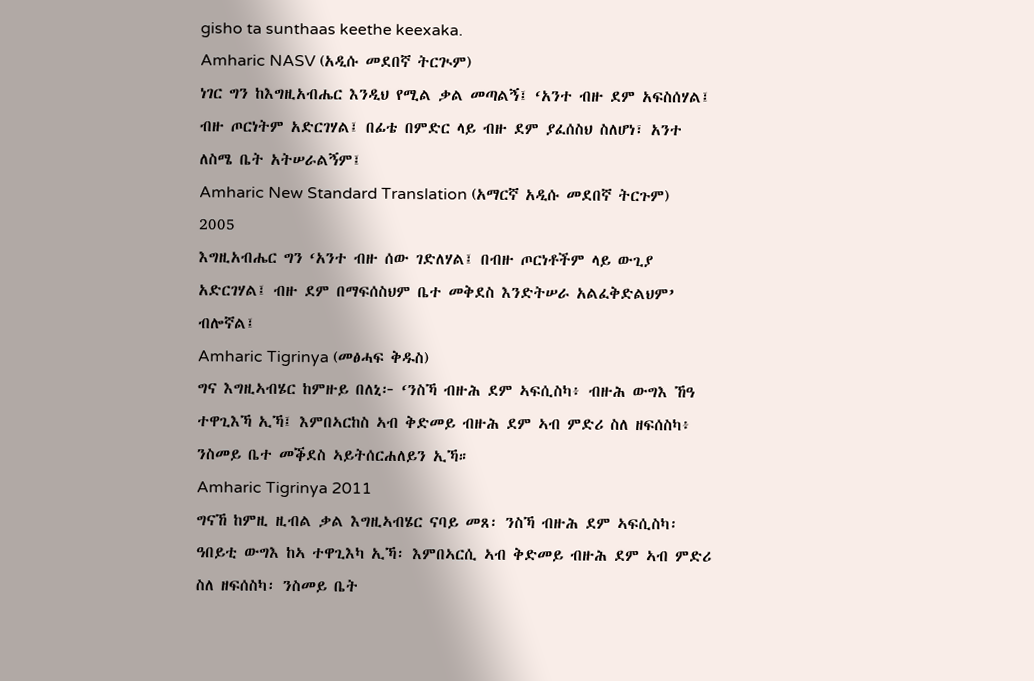gisho ta sunthaas keethe keexaka.
Amharic NASV (አዲሱ መደበኛ ትርጒም)
ነገር ግን ከእግዚአብሔር እንዲህ የሚል ቃል መጣልኝ፤ ‘አንተ ብዙ ደም አፍስሰሃል፤ ብዙ ጦርነትም አድርገሃል፤ በፊቴ በምድር ላይ ብዙ ደም ያፈሰስህ ስለሆነ፣ አንተ ለስሜ ቤት አትሠራልኝም፤
Amharic New Standard Translation (አማርኛ አዲሱ መደበኛ ትርጉም) 2005
እግዚአብሔር ግን ‘አንተ ብዙ ሰው ገድለሃል፤ በብዙ ጦርነቶችም ላይ ውጊያ አድርገሃል፤ ብዙ ደም በማፍሰስህም ቤተ መቅደስ እንድትሠራ አልፈቅድልህም’ ብሎኛል፤
Amharic Tigrinya (መፅሓፍ ቅዱስ)
ግና እግዚኣብሄር ከምዙይ በለኒ፦ ‘ንስኻ ብዙሕ ደም ኣፍሲስካ፥ ብዙሕ ውግእ ኸዓ ተዋጊእኻ ኢኻ፤ እምበኣርከስ ኣብ ቅድመይ ብዙሕ ደም ኣብ ምድሪ ስለ ዘፍሰስካ፥ ንስመይ ቤተ መቕደስ ኣይትሰርሐለይን ኢኻ።
Amharic Tigrinya 2011
ግናኸ ከምዚ ዚብል ቃል እግዚኣብሄር ናባይ መጸ፡ ንስኻ ብዙሕ ደም ኣፍሲስካ፡ ዓበይቲ ውግእ ከኣ ተዋጊእካ ኢኻ፡ እምበኣርሲ ኣብ ቅድመይ ብዙሕ ደም ኣብ ምድሪ ስለ ዘፍሰስካ፡ ንስመይ ቤት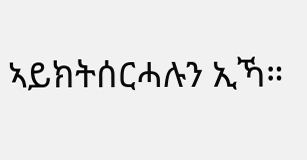ኣይክትሰርሓሉን ኢኻ።